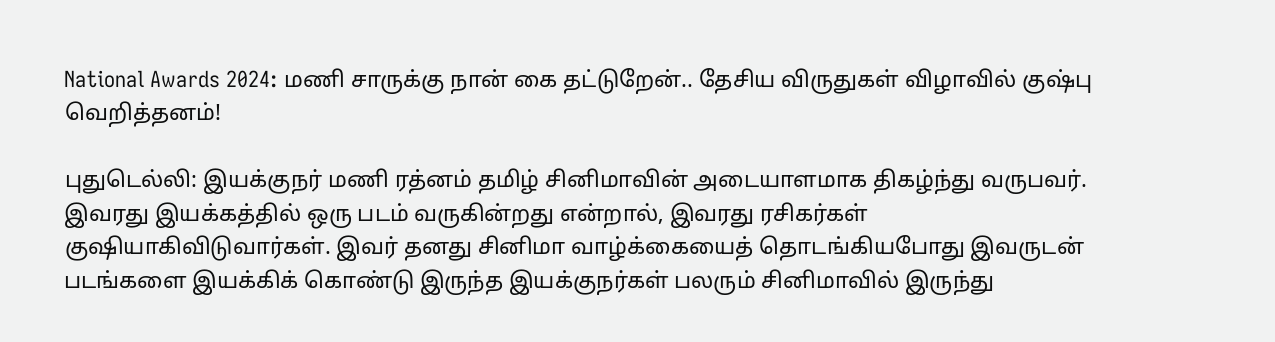National Awards 2024: மணி சாருக்கு நான் கை தட்டுறேன்.. தேசிய விருதுகள் விழாவில் குஷ்பு வெறித்தனம்!

புதுடெல்லி: இயக்குநர் மணி ரத்னம் தமிழ் சினிமாவின் அடையாளமாக திகழ்ந்து வருபவர். இவரது இயக்கத்தில் ஒரு படம் வருகின்றது என்றால், இவரது ரசிகர்கள் குஷியாகிவிடுவார்கள். இவர் தனது சினிமா வாழ்க்கையைத் தொடங்கியபோது இவருடன் படங்களை இயக்கிக் கொண்டு இருந்த இயக்குநர்கள் பலரும் சினிமாவில் இருந்து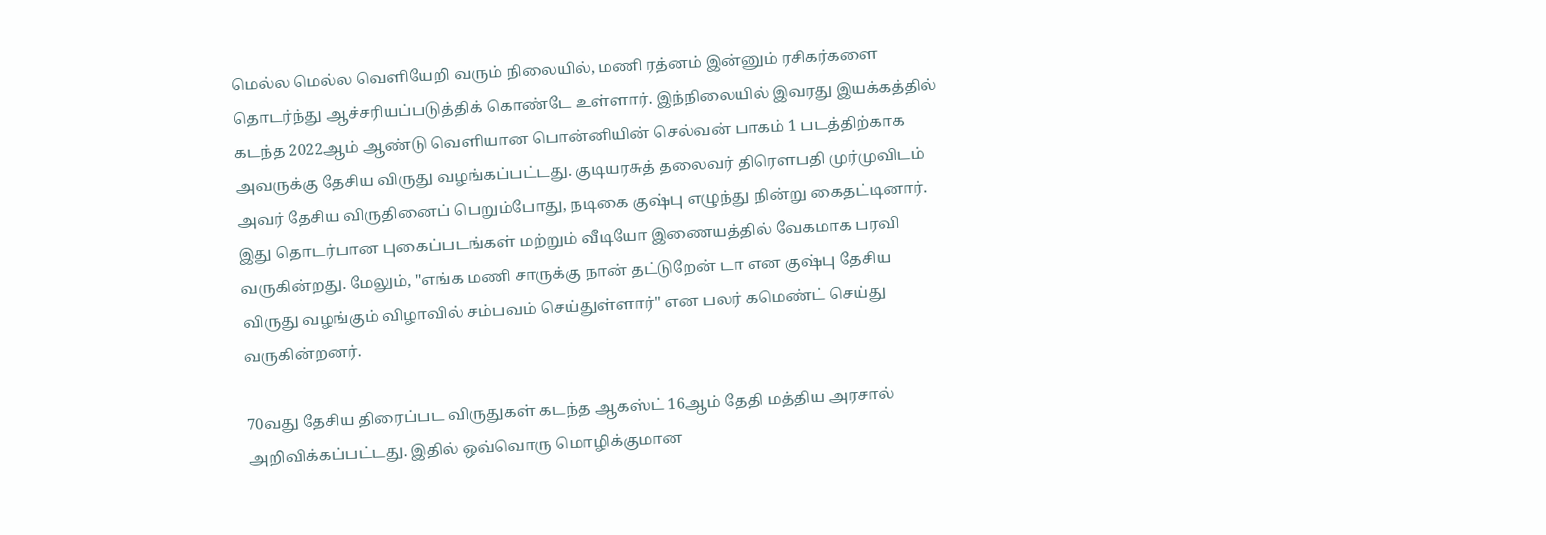மெல்ல மெல்ல வெளியேறி வரும் நிலையில், மணி ரத்னம் இன்னும் ரசிகர்களை தொடர்ந்து ஆச்சரியப்படுத்திக் கொண்டே உள்ளார். இந்நிலையில் இவரது இயக்கத்தில் கடந்த 2022ஆம் ஆண்டு வெளியான பொன்னியின் செல்வன் பாகம் 1 படத்திற்காக அவருக்கு தேசிய விருது வழங்கப்பட்டது. குடியரசுத் தலைவர் திரௌபதி முர்முவிடம் அவர் தேசிய விருதினைப் பெறும்போது, நடிகை குஷ்பு எழுந்து நின்று கைதட்டினார். இது தொடர்பான புகைப்படங்கள் மற்றும் வீடியோ இணையத்தில் வேகமாக பரவி வருகின்றது. மேலும், ''எங்க மணி சாருக்கு நான் தட்டுறேன் டா என குஷ்பு தேசிய விருது வழங்கும் விழாவில் சம்பவம் செய்துள்ளார்'' என பலர் கமெண்ட் செய்து வருகின்றனர்.

70வது தேசிய திரைப்பட விருதுகள் கடந்த ஆகஸ்ட் 16ஆம் தேதி மத்திய அரசால் அறிவிக்கப்பட்டது. இதில் ஒவ்வொரு மொழிக்குமான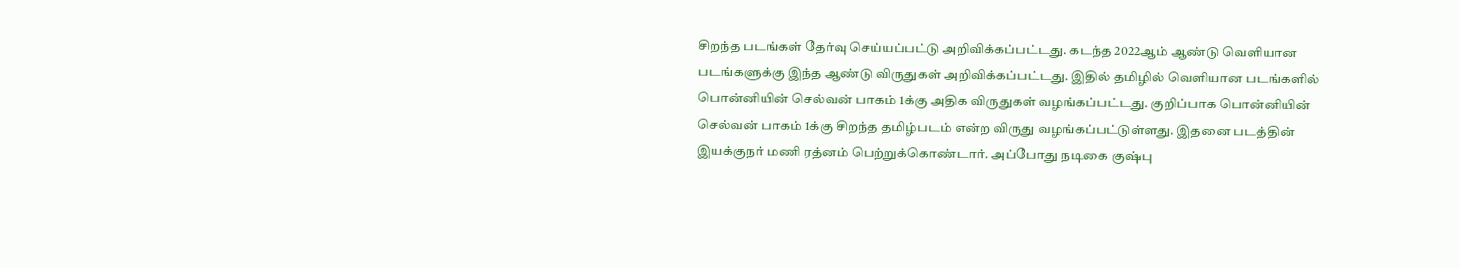சிறந்த படங்கள் தேர்வு செய்யப்பட்டு அறிவிக்கப்பட்டது. கடந்த 2022ஆம் ஆண்டு வெளியான படங்களுக்கு இந்த ஆண்டு விருதுகள் அறிவிக்கப்பட்டது. இதில் தமிழில் வெளியான படங்களில் பொன்னியின் செல்வன் பாகம் 1க்கு அதிக விருதுகள் வழங்கப்பட்டது. குறிப்பாக பொன்னியின் செல்வன் பாகம் 1க்கு சிறந்த தமிழ்படம் என்ற விருது வழங்கப்பட்டுள்ளது. இதனை படத்தின் இயக்குநர் மணி ரத்னம் பெற்றுக்கொண்டார். அப்போது நடிகை குஷ்பு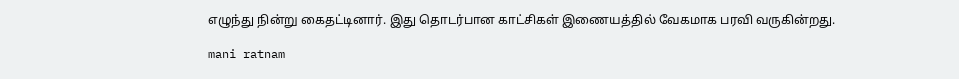எழுந்து நின்று கைதட்டினார். இது தொடர்பான காட்சிகள் இணையத்தில் வேகமாக பரவி வருகின்றது.

mani ratnam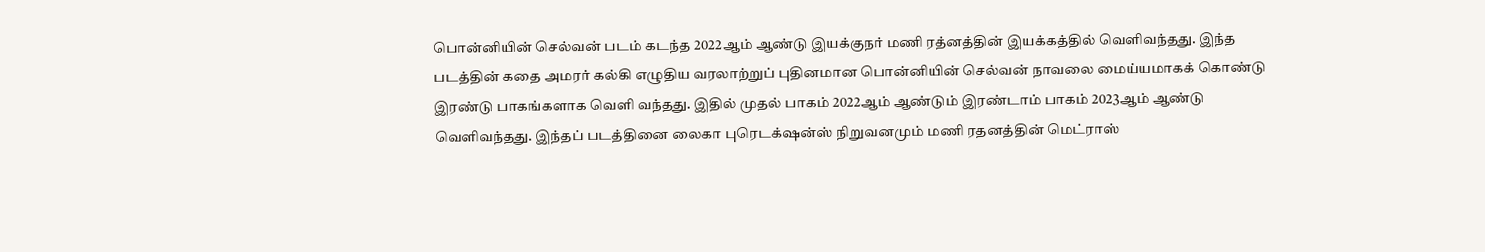பொன்னியின் செல்வன் படம் கடந்த 2022ஆம் ஆண்டு இயக்குநர் மணி ரத்னத்தின் இயக்கத்தில் வெளிவந்தது. இந்த படத்தின் கதை அமரர் கல்கி எழுதிய வரலாற்றுப் புதினமான பொன்னியின் செல்வன் நாவலை மைய்யமாகக் கொண்டு இரண்டு பாகங்களாக வெளி வந்தது. இதில் முதல் பாகம் 2022ஆம் ஆண்டும் இரண்டாம் பாகம் 2023ஆம் ஆண்டு வெளிவந்தது. இந்தப் படத்தினை லைகா புரெடக்‌ஷன்ஸ் நிறுவனமும் மணி ரதனத்தின் மெட்ராஸ்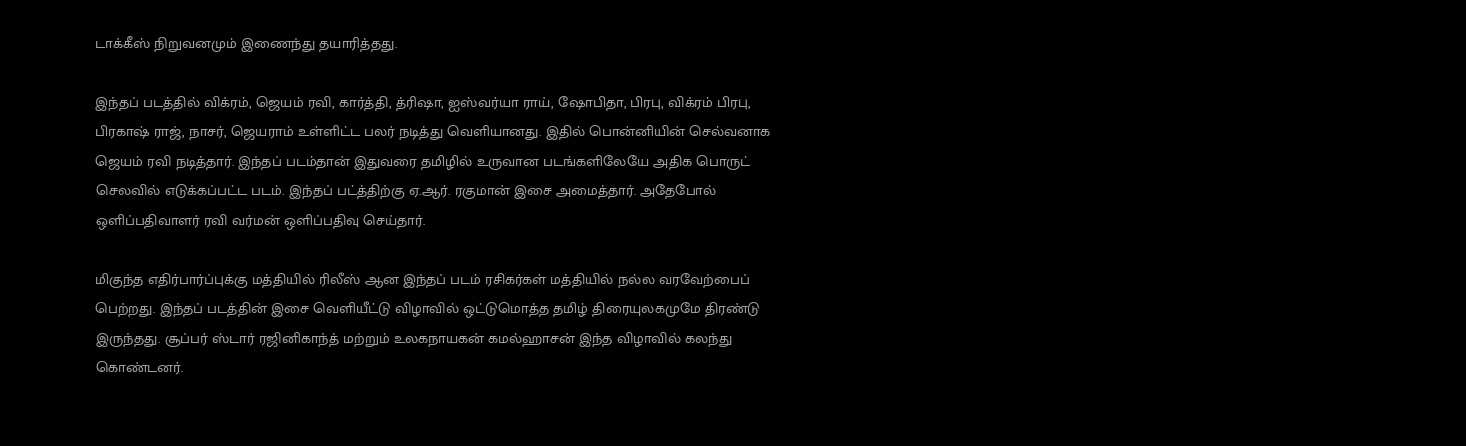டாக்கீஸ் நிறுவனமும் இணைந்து தயாரித்தது.

இந்தப் படத்தில் விக்ரம், ஜெயம் ரவி, கார்த்தி, த்ரிஷா, ஐஸ்வர்யா ராய், ஷோபிதா, பிரபு, விக்ரம் பிரபு, பிரகாஷ் ராஜ், நாசர், ஜெயராம் உள்ளிட்ட பலர் நடித்து வெளியானது. இதில் பொன்னியின் செல்வனாக ஜெயம் ரவி நடித்தார். இந்தப் படம்தான் இதுவரை தமிழில் உருவான படங்களிலேயே அதிக பொருட் செலவில் எடுக்கப்பட்ட படம். இந்தப் பட்த்திற்கு ஏ.ஆர். ரகுமான் இசை அமைத்தார். அதேபோல் ஒளிப்பதிவாளர் ரவி வர்மன் ஒளிப்பதிவு செய்தார்.

மிகுந்த எதிர்பார்ப்புக்கு மத்தியில் ரிலீஸ் ஆன இந்தப் படம் ரசிகர்கள் மத்தியில் நல்ல வரவேற்பைப் பெற்றது. இந்தப் படத்தின் இசை வெளியீட்டு விழாவில் ஒட்டுமொத்த தமிழ் திரையுலகமுமே திரண்டு இருந்தது. சூப்பர் ஸ்டார் ரஜினிகாந்த் மற்றும் உலகநாயகன் கமல்ஹாசன் இந்த விழாவில் கலந்து கொண்டனர்.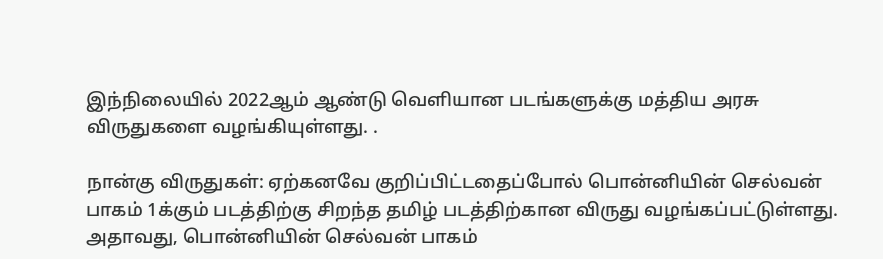இந்நிலையில் 2022ஆம் ஆண்டு வெளியான படங்களுக்கு மத்திய அரசு விருதுகளை வழங்கியுள்ளது. .

நான்கு விருதுகள்: ஏற்கனவே குறிப்பிட்டதைப்போல் பொன்னியின் செல்வன் பாகம் 1க்கும் படத்திற்கு சிறந்த தமிழ் படத்திற்கான விருது வழங்கப்பட்டுள்ளது. அதாவது, பொன்னியின் செல்வன் பாகம்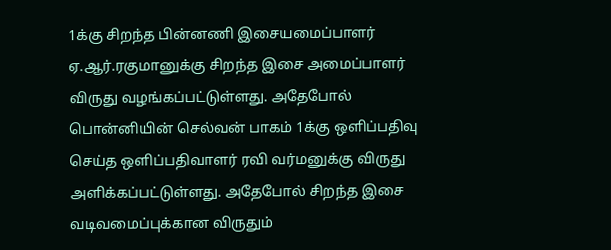1க்கு சிறந்த பின்னணி இசையமைப்பாளர் ஏ.ஆர்.ரகுமானுக்கு சிறந்த இசை அமைப்பாளர் விருது வழங்கப்பட்டுள்ளது. அதேபோல் பொன்னியின் செல்வன் பாகம் 1க்கு ஒளிப்பதிவு செய்த ஒளிப்பதிவாளர் ரவி வர்மனுக்கு விருது அளிக்கப்பட்டுள்ளது. அதேபோல் சிறந்த இசை வடிவமைப்புக்கான விருதும்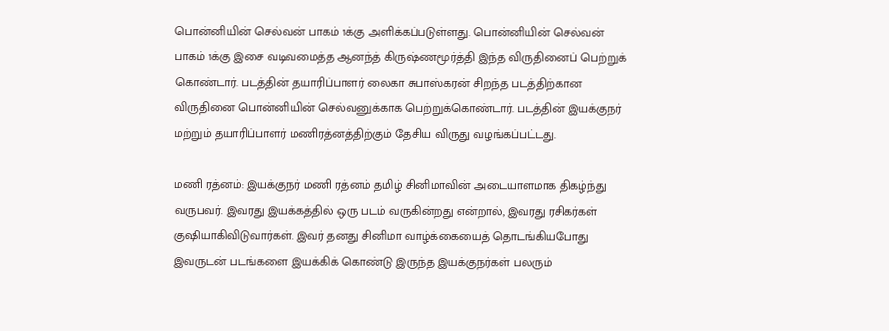பொன்னியின் செல்வன் பாகம் 1க்கு அளிக்கப்படுள்ளது. பொன்னியின் செல்வன் பாகம் 1க்கு இசை வடிவமைத்த ஆனந்த் கிருஷ்ணமூர்த்தி இந்த விருதினைப் பெற்றுக் கொண்டார். படத்தின் தயாரிப்பாளர் லைகா சுபாஸ்கரன் சிறந்த படத்திற்கான விருதினை பொன்னியின் செல்வனுக்காக பெற்றுக்கொண்டார். படத்தின் இயக்குநர் மற்றும் தயாரிப்பாளர் மணிரத்னத்திற்கும் தேசிய விருது வழங்கப்பட்டது.

மணி ரத்னம்: இயக்குநர் மணி ரத்னம் தமிழ் சினிமாவின் அடையாளமாக திகழ்ந்து வருபவர். இவரது இயக்கத்தில் ஒரு படம் வருகின்றது என்றால், இவரது ரசிகர்கள் குஷியாகிவிடுவார்கள். இவர் தனது சினிமா வாழ்க்கையைத் தொடங்கியபோது இவருடன் படங்களை இயக்கிக் கொண்டு இருந்த இயக்குநர்கள் பலரும்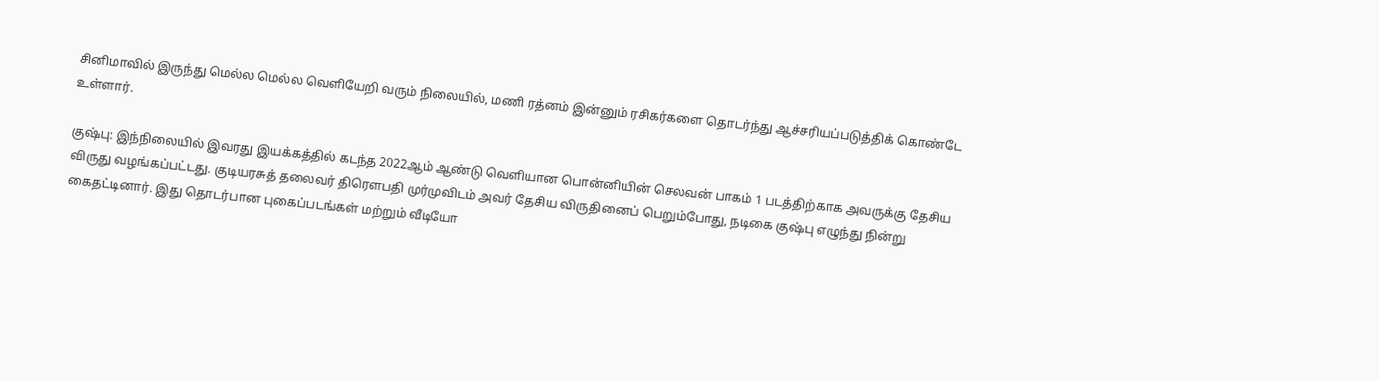சினிமாவில் இருந்து மெல்ல மெல்ல வெளியேறி வரும் நிலையில், மணி ரத்னம் இன்னும் ரசிகர்களை தொடர்ந்து ஆச்சரியப்படுத்திக் கொண்டே உள்ளார்.

குஷ்பு: இந்நிலையில் இவரது இயக்கத்தில் கடந்த 2022ஆம் ஆண்டு வெளியான பொன்னியின் செலவன் பாகம் 1 படத்திற்காக அவருக்கு தேசிய விருது வழங்கப்பட்டது. குடியரசுத் தலைவர் திரௌபதி முர்முவிடம் அவர் தேசிய விருதினைப் பெறும்போது, நடிகை குஷ்பு எழுந்து நின்று கைதட்டினார். இது தொடர்பான புகைப்படங்கள் மற்றும் வீடியோ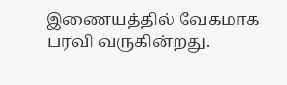இணையத்தில் வேகமாக பரவி வருகின்றது.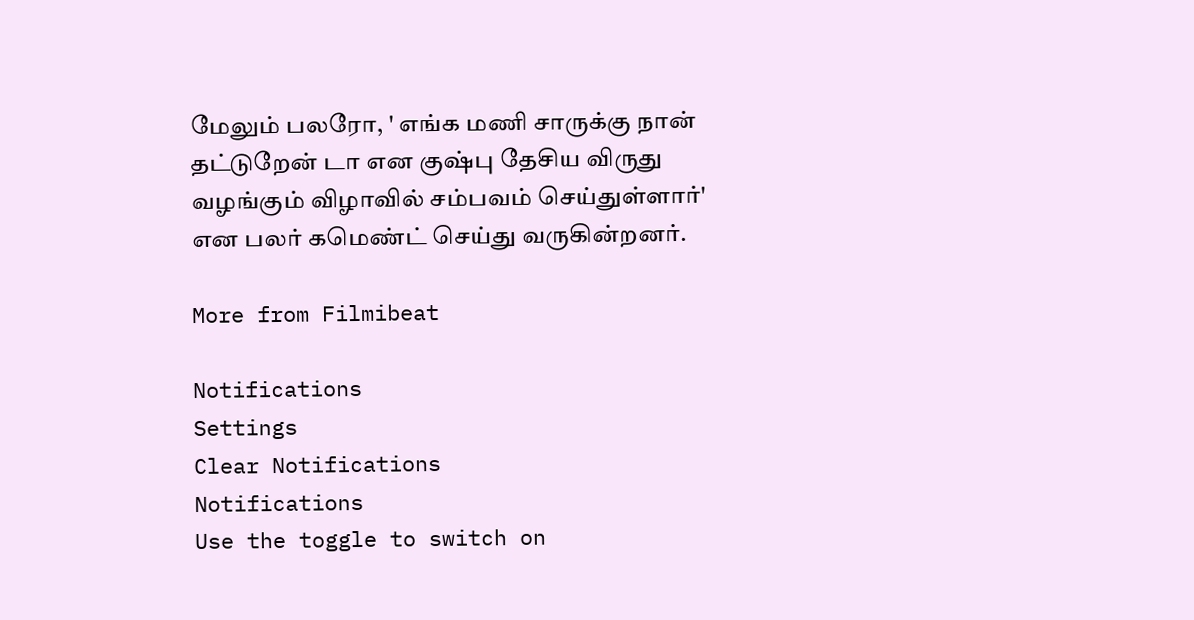மேலும் பலரோ, ' எங்க மணி சாருக்கு நான் தட்டுறேன் டா என குஷ்பு தேசிய விருது வழங்கும் விழாவில் சம்பவம் செய்துள்ளார்' என பலர் கமெண்ட் செய்து வருகின்றனர்.

More from Filmibeat

Notifications
Settings
Clear Notifications
Notifications
Use the toggle to switch on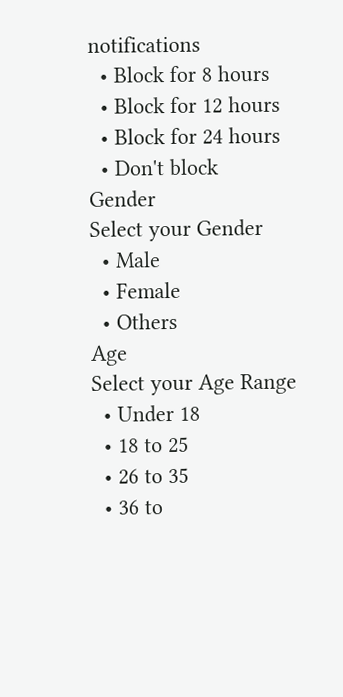notifications
  • Block for 8 hours
  • Block for 12 hours
  • Block for 24 hours
  • Don't block
Gender
Select your Gender
  • Male
  • Female
  • Others
Age
Select your Age Range
  • Under 18
  • 18 to 25
  • 26 to 35
  • 36 to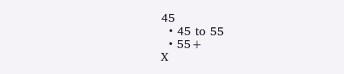45
  • 45 to 55
  • 55+
X